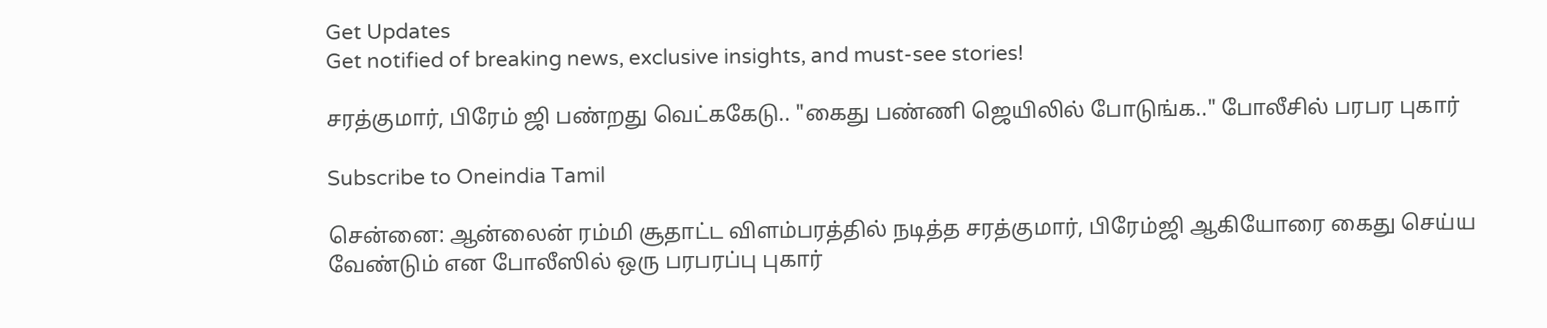Get Updates
Get notified of breaking news, exclusive insights, and must-see stories!

சரத்குமார், பிரேம் ஜி பண்றது வெட்ககேடு.. "கைது பண்ணி ஜெயிலில் போடுங்க.." போலீசில் பரபர புகார்

Subscribe to Oneindia Tamil

சென்னை: ஆன்லைன் ரம்மி சூதாட்ட விளம்பரத்தில் நடித்த சரத்குமார், பிரேம்ஜி ஆகியோரை கைது செய்ய வேண்டும் என போலீஸில் ஒரு பரபரப்பு புகார்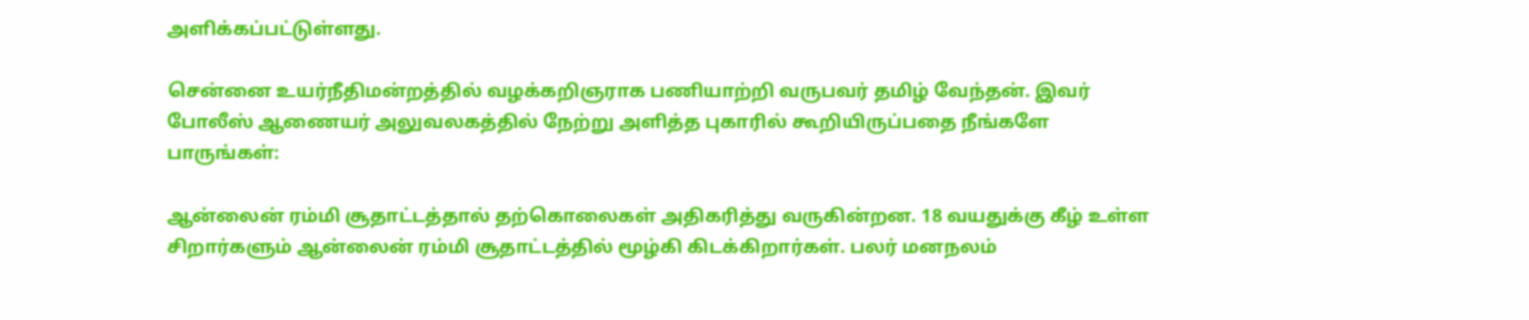அளிக்கப்பட்டுள்ளது.

சென்னை உயர்நீதிமன்றத்தில் வழக்கறிஞராக பணியாற்றி வருபவர் தமிழ் வேந்தன். இவர் போலீஸ் ஆணையர் அலுவலகத்தில் நேற்று அளித்த புகாரில் கூறியிருப்பதை நீங்களே பாருங்கள்:

ஆன்லைன் ரம்மி சூதாட்டத்தால் தற்கொலைகள் அதிகரித்து வருகின்றன. 18 வயதுக்கு கீழ் உள்ள சிறார்களும் ஆன்லைன் ரம்மி சூதாட்டத்தில் மூழ்கி கிடக்கிறார்கள். பலர் மனநலம்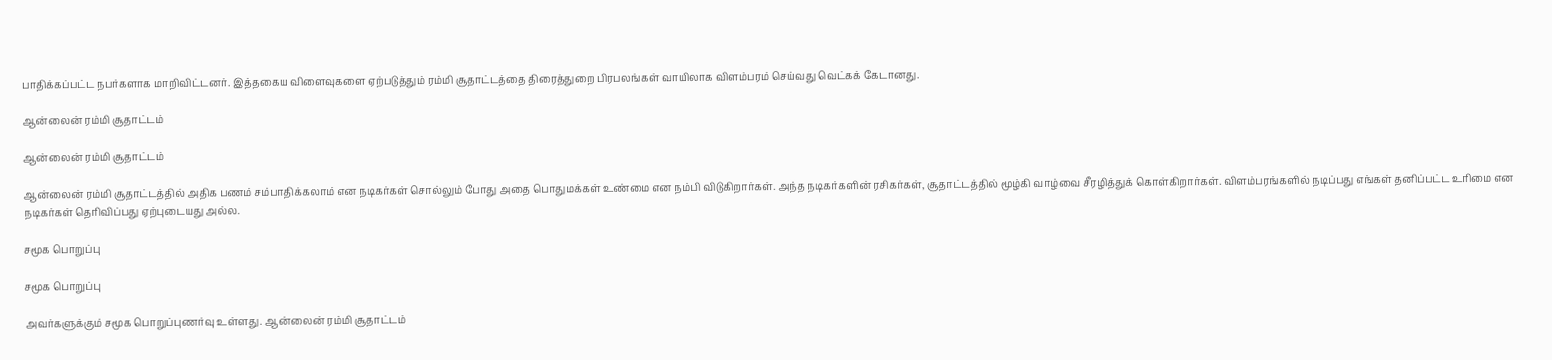பாதிக்கப்பட்ட நபர்களாக மாறிவிட்டனர். இத்தகைய விளைவுகளை ஏற்படுத்தும் ரம்மி சூதாட்டத்தை திரைத்துறை பிரபலங்கள் வாயிலாக விளம்பரம் செய்வது வெட்கக் கேடானது.

ஆன்லைன் ரம்மி சூதாட்டம்

ஆன்லைன் ரம்மி சூதாட்டம்

ஆன்லைன் ரம்மி சூதாட்டத்தில் அதிக பணம் சம்பாதிக்கலாம் என நடிகர்கள் சொல்லும் போது அதை பொதுமக்கள் உண்மை என நம்பி விடுகிறார்கள். அந்த நடிகர்களின் ரசிகர்கள், சூதாட்டத்தில் மூழ்கி வாழ்வை சீரழித்துக் கொள்கிறார்கள். விளம்பரங்களில் நடிப்பது எங்கள் தனிப்பட்ட உரிமை என நடிகர்கள் தெரிவிப்பது ஏற்புடையது அல்ல.

சமூக பொறுப்பு

சமூக பொறுப்பு

அவர்களுக்கும் சமூக பொறுப்புணர்வு உள்ளது. ஆன்லைன் ரம்மி சூதாட்டம்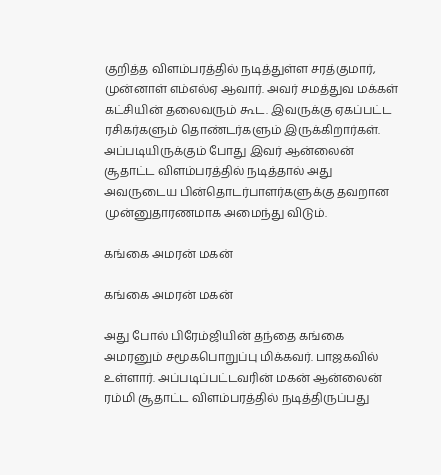குறித்த விளம்பரத்தில் நடித்துள்ள சரத்குமார், முன்னாள் எம்எல்ஏ ஆவார். அவர் சமத்துவ மக்கள் கட்சியின் தலைவரும் கூட. இவருக்கு ஏகப்பட்ட ரசிகர்களும் தொண்டர்களும் இருக்கிறார்கள். அப்படியிருக்கும் போது இவர் ஆன்லைன் சூதாட்ட விளம்பரத்தில் நடித்தால் அது அவருடைய பின்தொடர்பாளர்களுக்கு தவறான முன்னுதாரணமாக அமைந்து விடும்.

கங்கை அமரன் மகன்

கங்கை அமரன் மகன்

அது போல் பிரேம்ஜியின் தந்தை கங்கை அமரனும் சமூகபொறுப்பு மிக்கவர். பாஜகவில் உள்ளார். அப்படிப்பட்டவரின் மகன் ஆன்லைன் ரம்மி சூதாட்ட விளம்பரத்தில் நடித்திருப்பது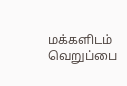மக்களிடம் வெறுப்பை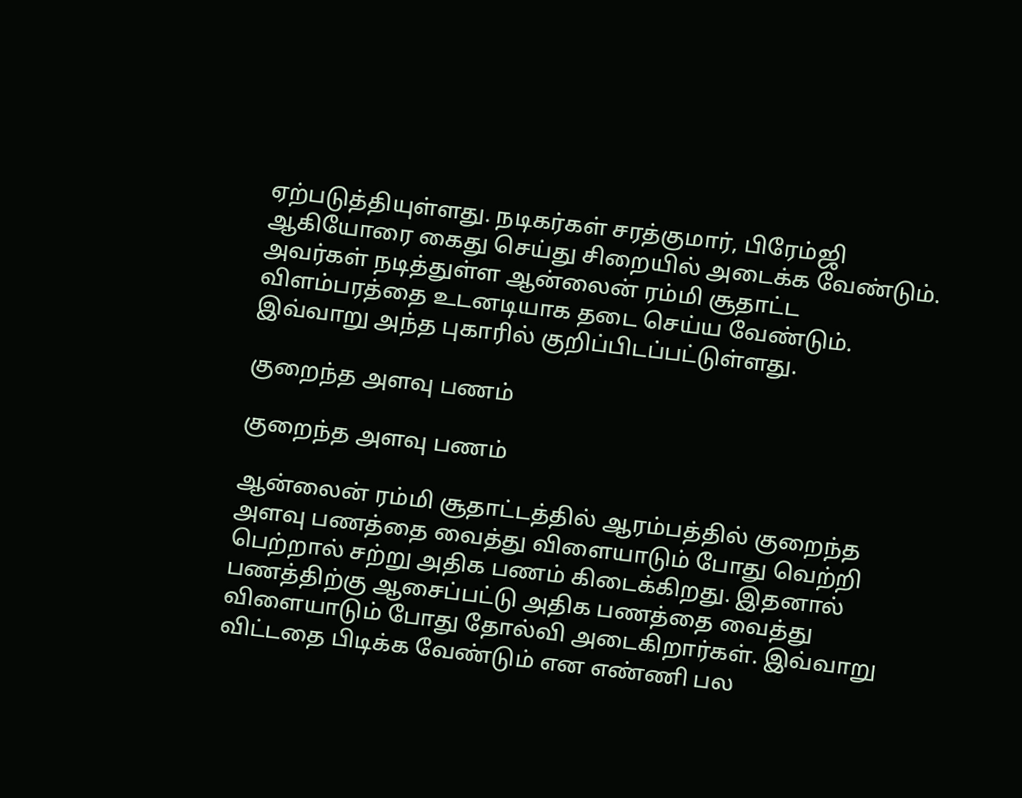ஏற்படுத்தியுள்ளது. நடிகர்கள் சரத்குமார், பிரேம்ஜி ஆகியோரை கைது செய்து சிறையில் அடைக்க வேண்டும். அவர்கள் நடித்துள்ள ஆன்லைன் ரம்மி சூதாட்ட விளம்பரத்தை உடனடியாக தடை செய்ய வேண்டும். இவ்வாறு அந்த புகாரில் குறிப்பிடப்பட்டுள்ளது.

குறைந்த அளவு பணம்

குறைந்த அளவு பணம்

ஆன்லைன் ரம்மி சூதாட்டத்தில் ஆரம்பத்தில் குறைந்த அளவு பணத்தை வைத்து விளையாடும் போது வெற்றி பெற்றால் சற்று அதிக பணம் கிடைக்கிறது. இதனால் பணத்திற்கு ஆசைப்பட்டு அதிக பணத்தை வைத்து விளையாடும் போது தோல்வி அடைகிறார்கள். இவ்வாறு விட்டதை பிடிக்க வேண்டும் என எண்ணி பல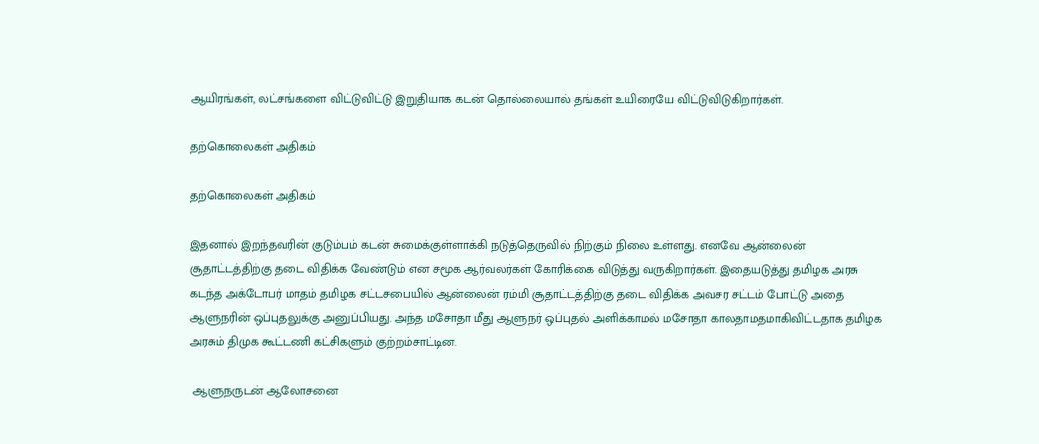ஆயிரங்கள், லட்சங்களை விட்டுவிட்டு இறுதியாக கடன் தொல்லையால் தங்கள் உயிரையே விட்டுவிடுகிறார்கள்.

தற்கொலைகள் அதிகம்

தற்கொலைகள் அதிகம்

இதனால் இறந்தவரின் குடும்பம் கடன் சுமைக்குள்ளாக்கி நடுத்தெருவில் நிற்கும் நிலை உள்ளது. எனவே ஆன்லைன் சூதாட்டத்திற்கு தடை விதிக்க வேண்டும் என சமூக ஆர்வலர்கள் கோரிக்கை விடுத்து வருகிறார்கள். இதையடுத்து தமிழக அரசு கடந்த அக்டோபர் மாதம் தமிழக சட்டசபையில் ஆன்லைன் ரம்மி சூதாட்டத்திற்கு தடை விதிக்க அவசர சட்டம் போட்டு அதை ஆளுநரின் ஒப்புதலுக்கு அனுப்பியது. அந்த மசோதா மீது ஆளுநர் ஒப்புதல் அளிக்காமல் மசோதா காலதாமதமாகிவிட்டதாக தமிழக அரசும் திமுக கூட்டணி கட்சிகளும் குற்றம்சாட்டின.

 ஆளுநருடன் ஆலோசனை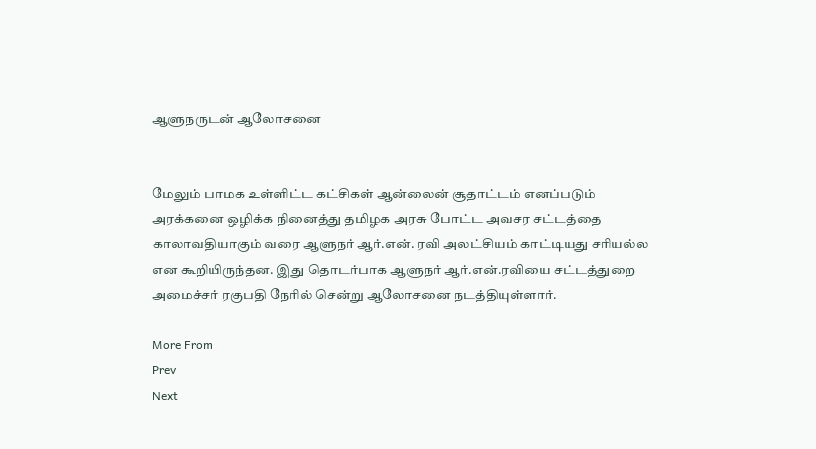ஆளுநருடன் ஆலோசனை


மேலும் பாமக உள்ளிட்ட கட்சிகள் ஆன்லைன் சூதாட்டம் எனப்படும் அரக்கனை ஒழிக்க நினைத்து தமிழக அரசு போட்ட அவசர சட்டத்தை காலாவதியாகும் வரை ஆளுநர் ஆர்.என். ரவி அலட்சியம் காட்டியது சரியல்ல என கூறியிருந்தன. இது தொடர்பாக ஆளுநர் ஆர்.என்.ரவியை சட்டத்துறை அமைச்சர் ரகுபதி நேரில் சென்று ஆலோசனை நடத்தியுள்ளார்.

More From
Prev
Next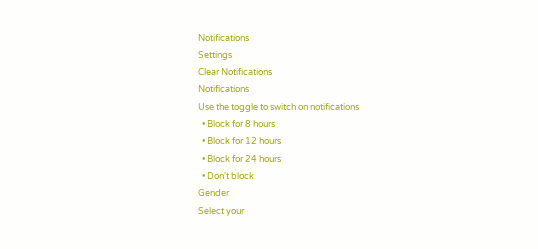Notifications
Settings
Clear Notifications
Notifications
Use the toggle to switch on notifications
  • Block for 8 hours
  • Block for 12 hours
  • Block for 24 hours
  • Don't block
Gender
Select your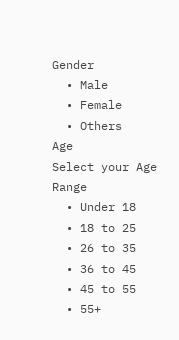Gender
  • Male
  • Female
  • Others
Age
Select your Age Range
  • Under 18
  • 18 to 25
  • 26 to 35
  • 36 to 45
  • 45 to 55
  • 55+